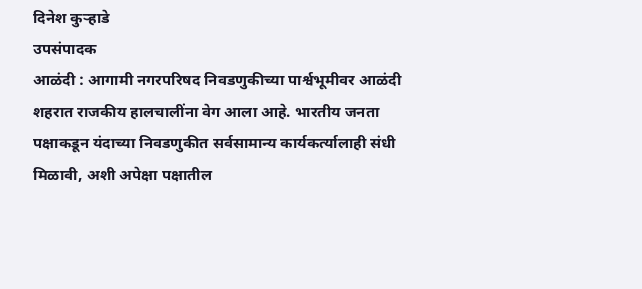दिनेश कुऱ्हाडे
उपसंपादक
आळंदी : आगामी नगरपरिषद निवडणुकीच्या पार्श्वभूमीवर आळंदी शहरात राजकीय हालचालींना वेग आला आहे. भारतीय जनता पक्षाकडून यंदाच्या निवडणुकीत सर्वसामान्य कार्यकर्त्यालाही संधी मिळावी, अशी अपेक्षा पक्षातील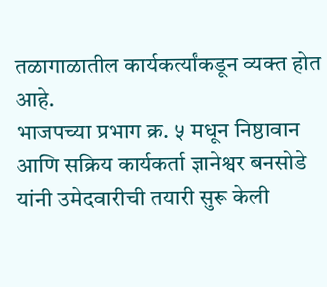तळागाळातील कार्यकर्त्यांकडून व्यक्त होत आहे.
भाजपच्या प्रभाग क्र. ५ मधून निष्ठावान आणि सक्रिय कार्यकर्ता ज्ञानेश्वर बनसोडे यांनी उमेदवारीची तयारी सुरू केली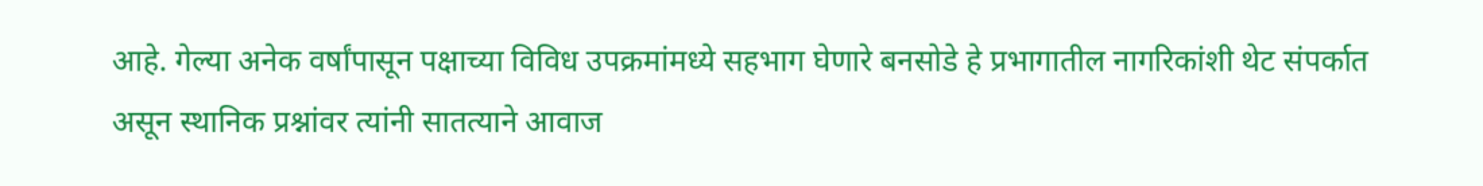आहे. गेल्या अनेक वर्षांपासून पक्षाच्या विविध उपक्रमांमध्ये सहभाग घेणारे बनसोडे हे प्रभागातील नागरिकांशी थेट संपर्कात असून स्थानिक प्रश्नांवर त्यांनी सातत्याने आवाज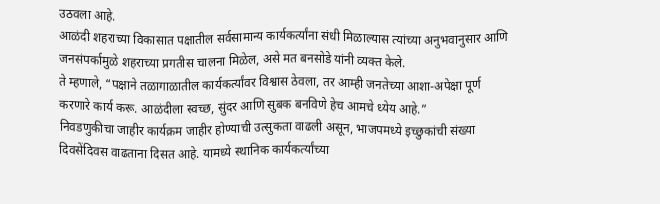उठवला आहे.
आळंदी शहराच्या विकासात पक्षातील सर्वसामान्य कार्यकर्त्यांना संधी मिळाल्यास त्यांच्या अनुभवानुसार आणि जनसंपर्कामुळे शहराच्या प्रगतीस चालना मिळेल, असे मत बनसोडे यांनी व्यक्त केले.
ते म्हणाले, “पक्षाने तळागाळातील कार्यकर्त्यांवर विश्वास ठेवला, तर आम्ही जनतेच्या आशा-अपेक्षा पूर्ण करणारे कार्य करू. आळंदीला स्वच्छ, सुंदर आणि सुबक बनविणे हेच आमचे ध्येय आहे.”
निवडणुकीचा जाहीर कार्यक्रम जाहीर होण्याची उत्सुकता वाढली असून, भाजपमध्ये इच्छुकांची संख्या दिवसेंदिवस वाढताना दिसत आहे. यामध्ये स्थानिक कार्यकर्त्यांच्या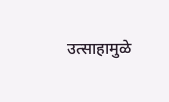उत्साहामुळे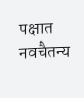पक्षात नवचैतन्य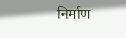निर्माण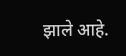झाले आहे.